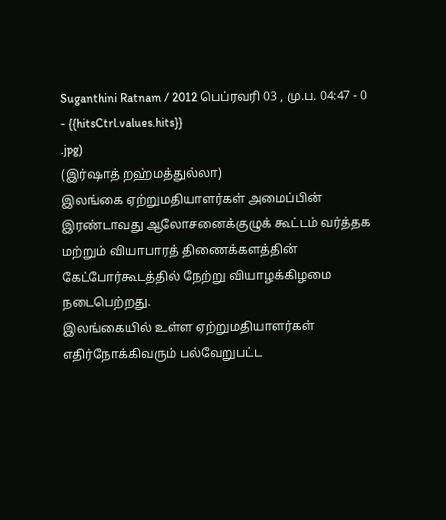Suganthini Ratnam / 2012 பெப்ரவரி 03 , மு.ப. 04:47 - 0 - {{hitsCtrl.values.hits}}
.jpg)
(இர்ஷாத் றஹ்மத்துல்லா)
இலங்கை ஏற்றுமதியாளர்கள் அமைப்பின் இரண்டாவது ஆலோசனைக்குழுக் கூட்டம் வர்த்தக மற்றும் வியாபாரத் திணைக்களத்தின் கேட்போர்கூடத்தில் நேற்று வியாழக்கிழமை நடைபெற்றது.
இலங்கையில் உள்ள ஏற்றுமதியாளர்கள் எதிர்நோக்கிவரும் பல்வேறுபட்ட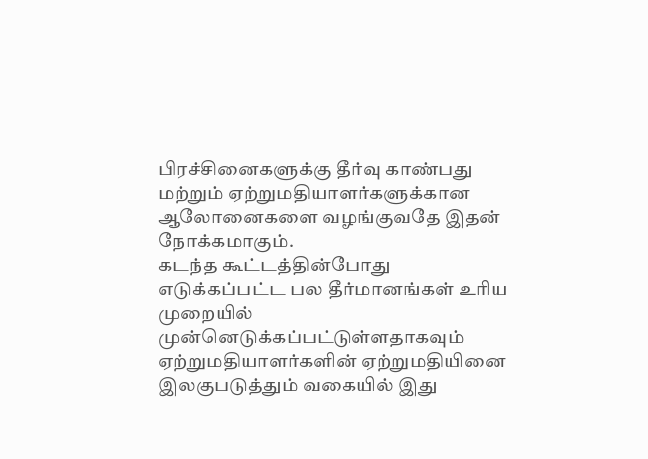பிரச்சினைகளுக்கு தீர்வு காண்பது மற்றும் ஏற்றுமதியாளர்களுக்கான ஆலோனைகளை வழங்குவதே இதன் நோக்கமாகும்.
கடந்த கூட்டத்தின்போது எடுக்கப்பட்ட பல தீர்மானங்கள் உரிய முறையில் முன்னெடுக்கப்பட்டுள்ளதாகவும் ஏற்றுமதியாளர்களின் ஏற்றுமதியினை இலகுபடுத்தும் வகையில் இது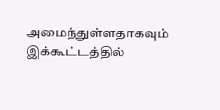அமைந்துள்ளதாகவும் இக்கூட்டத்தில்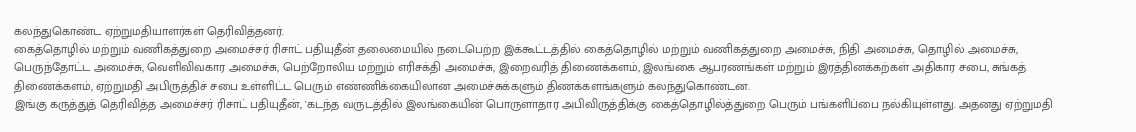கலந்துகொண்ட ஏற்றுமதியாளர்கள் தெரிவித்தனர்.
கைத்தொழில் மற்றும் வணிகத்துறை அமைச்சர் ரிசாட் பதியுதீன் தலைமையில் நடைபெற்ற இக்கூட்டத்தில் கைத்தொழில் மற்றும் வணிகத்துறை அமைச்சு, நிதி அமைச்சு, தொழில் அமைச்சு, பெருந்தோட்ட அமைச்சு, வெளிவிவகார அமைச்சு, பெற்றோலிய மற்றும் எரிசக்தி அமைச்சு, இறைவரித் திணைக்களம், இலங்கை ஆபரணங்கள் மற்றும் இரத்தினக்கற்கள் அதிகார சபை, சுங்கத் திணைக்களம், ஏற்றுமதி அபிருத்திச் சபை உள்ளிட்ட பெரும் எண்ணிக்கையிலான அமைச்சுக்களும் திணக்களங்களும் கலந்துகொண்டன.
இங்கு கருத்துத் தெரிவித்த அமைச்சர் ரிசாட் பதியுதீன், 'கடந்த வருடத்தில் இலங்கையின் பொருளாதார அபிவிருத்திக்கு கைத்தொழில்த்துறை பெரும் பங்களிப்பை நல்கியுள்ளது. அதனது ஏற்றுமதி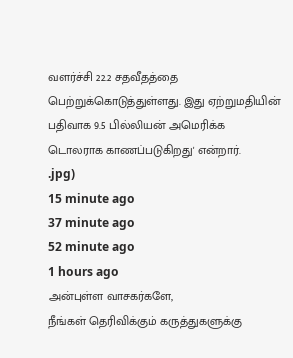வளர்ச்சி 22.2 சதவீதத்தை பெற்றுக்கொடுத்துள்ளது. இது ஏற்றுமதியின் பதிவாக 9.5 பில்லியன் அமெரிக்க டொலராக காணப்படுகிறது' என்றார்.
.jpg)
15 minute ago
37 minute ago
52 minute ago
1 hours ago
அன்புள்ள வாசகர்களே,
நீங்கள் தெரிவிக்கும் கருத்துகளுக்கு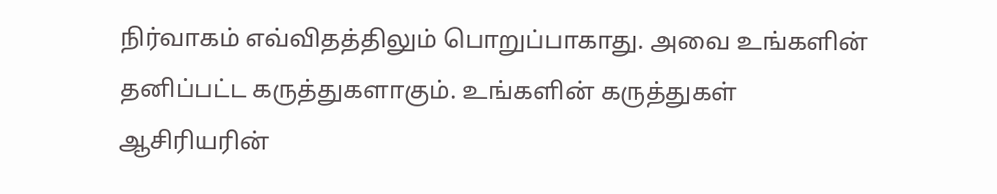நிர்வாகம் எவ்விதத்திலும் பொறுப்பாகாது. அவை உங்களின் தனிப்பட்ட கருத்துகளாகும். உங்களின் கருத்துகள் ஆசிரியரின்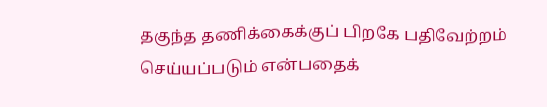தகுந்த தணிக்கைக்குப் பிறகே பதிவேற்றம் செய்யப்படும் என்பதைக்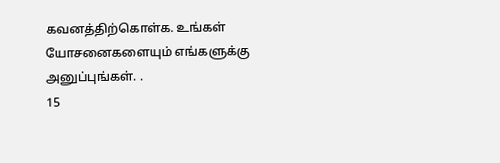கவனத்திற்கொள்க. உங்கள் யோசனைகளையும் எங்களுக்கு அனுப்புங்கள். .
15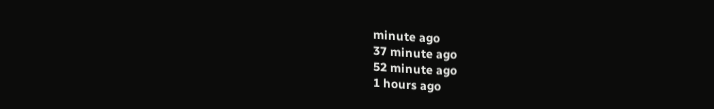minute ago
37 minute ago
52 minute ago
1 hours ago